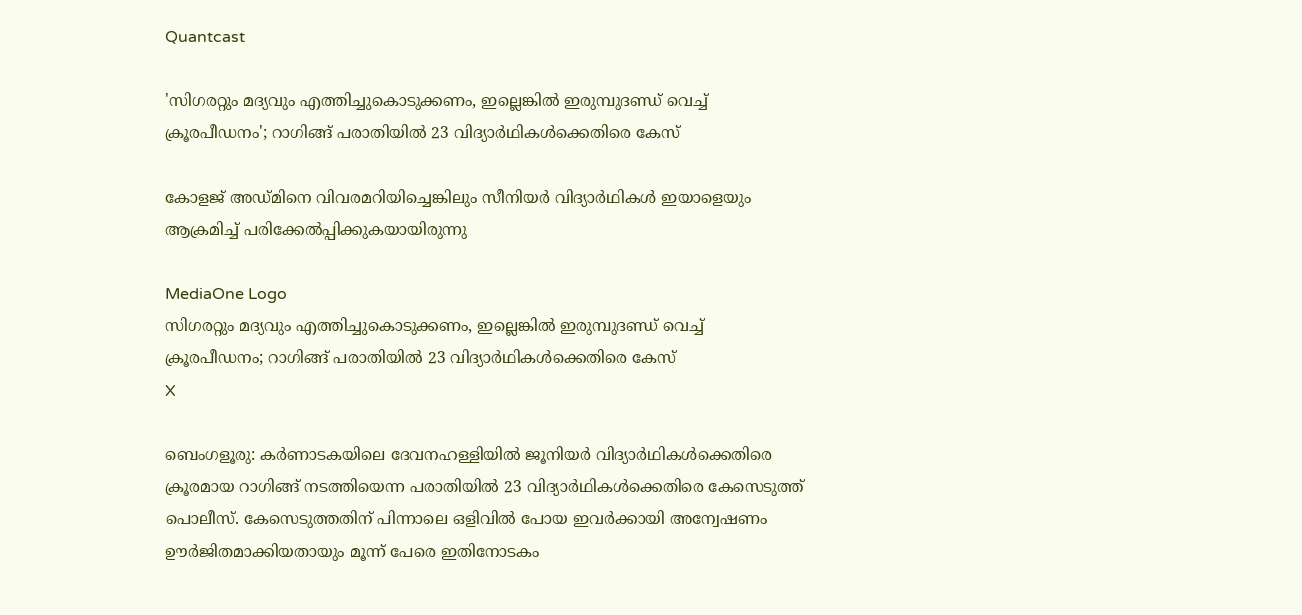Quantcast

'സിഗരറ്റും മദ്യവും എത്തിച്ചുകൊടുക്കണം, ഇല്ലെങ്കിൽ ഇരുമ്പുദണ്ഡ് വെച്ച് ക്രൂരപീഡനം'; റാഗിങ്ങ് പരാതിയിൽ 23 വിദ്യാർഥികൾക്കെതിരെ കേസ്

കോളജ് അഡ്മിനെ വിവരമറിയിച്ചെങ്കിലും സീനിയർ വിദ്യാർഥികൾ ഇയാളെയും ആക്രമിച്ച് പരിക്കേൽപ്പിക്കുകയായിരുന്നു

MediaOne Logo
സിഗരറ്റും മദ്യവും എത്തിച്ചുകൊടുക്കണം, ഇല്ലെങ്കിൽ ഇരുമ്പുദണ്ഡ് വെച്ച് ക്രൂരപീഡനം; റാഗിങ്ങ് പരാതിയിൽ 23 വിദ്യാർഥികൾക്കെതിരെ കേസ്
X

ബെംഗളൂരു: കര്‍ണാടകയിലെ ദേവനഹള്ളിയില്‍ ജൂനിയര്‍ വിദ്യാര്‍ഥികള്‍ക്കെതിരെ ക്രൂരമായ റാഗിങ്ങ് നടത്തിയെന്ന പരാതിയില്‍ 23 വിദ്യാര്‍ഥികള്‍ക്കെതിരെ കേസെടുത്ത് പൊലീസ്. കേസെടുത്തതിന് പിന്നാലെ ഒളിവില്‍ പോയ ഇവര്‍ക്കായി അന്വേഷണം ഊര്‍ജിതമാക്കിയതായും മൂന്ന് പേരെ ഇതിനോടകം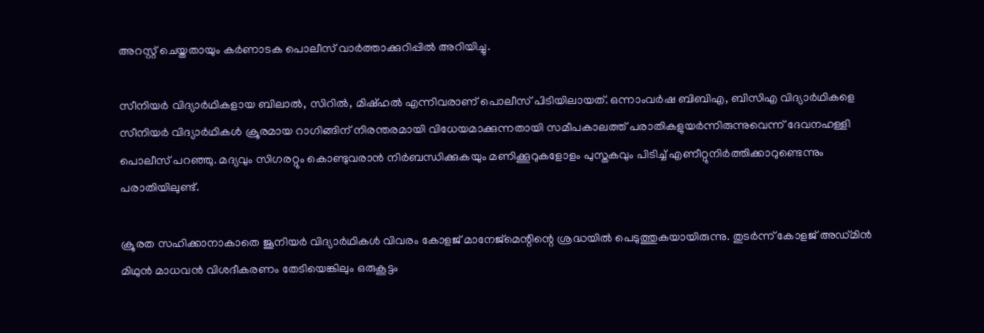അറസ്റ്റ് ചെയ്തതായും കര്‍ണാടക പൊലീസ് വാര്‍ത്താക്കുറിപ്പില്‍ അറിയിച്ചു.

സീനിയര്‍ വിദ്യാര്‍ഥികളായ ബിലാല്‍, സിറില്‍, മിഷ്ഹല്‍ എന്നിവരാണ് പൊലീസ് പിടിയിലായത്. ഒന്നാംവര്‍ഷ ബിബിഎ, ബിസിഎ വിദ്യാര്‍ഥികളെ സീനിയര്‍ വിദ്യാര്‍ഥികള്‍ ക്രൂരമായ റാഗിങ്ങിന് നിരന്തരമായി വിധേയമാക്കുന്നതായി സമീപകാലത്ത് പരാതികളുയര്‍ന്നിരുന്നുവെന്ന് ദേവനഹള്ളി പൊലീസ് പറഞ്ഞു. മദ്യവും സിഗരറ്റും കൊണ്ടുവരാന്‍ നിര്‍ബന്ധിക്കുകയും മണിക്കൂറുകളോളം പുസ്തകവും പിടിച്ച് എണീറ്റുനിര്‍ത്തിക്കാറുണ്ടെന്നും പരാതിയിലുണ്ട്.

ക്രൂരത സഹിക്കാനാകാതെ ജൂനിയര്‍ വിദ്യാര്‍ഥികള്‍ വിവരം കോളജ് മാനേജ്‌മെന്റിന്റെ ശ്രദ്ധയില്‍ പെടുത്തുകയായിരുന്നു. തുടര്‍ന്ന് കോളജ് അഡ്മിന്‍ മിഥുന്‍ മാധവന്‍ വിശദീകരണം തേടിയെങ്കിലും ഒരുകൂട്ടം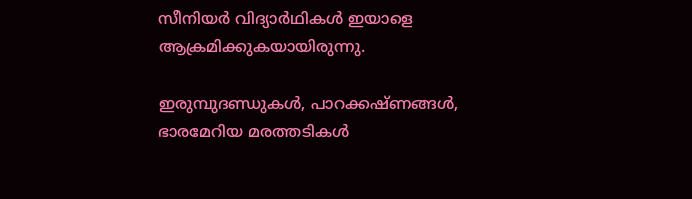സീനിയര്‍ വിദ്യാര്‍ഥികള്‍ ഇയാളെ ആക്രമിക്കുകയായിരുന്നു.

ഇരുമ്പുദണ്ഡുകള്‍, പാറക്കഷ്ണങ്ങള്‍, ഭാരമേറിയ മരത്തടികള്‍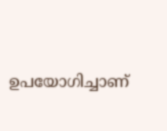ഉപയോഗിച്ചാണ്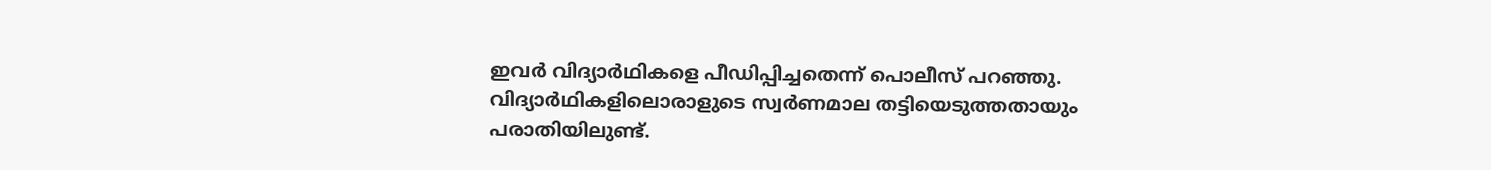ഇവര്‍ വിദ്യാര്‍ഥികളെ പീഡിപ്പിച്ചതെന്ന് പൊലീസ് പറഞ്ഞു. വിദ്യാര്‍ഥികളിലൊരാളുടെ സ്വര്‍ണമാല തട്ടിയെടുത്തതായും പരാതിയിലുണ്ട്.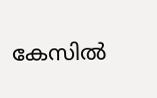കേസില്‍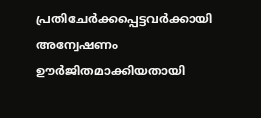പ്രതിചേര്‍ക്കപ്പെട്ടവര്‍ക്കായി അന്വേഷണം ഊര്‍ജിതമാക്കിയതായി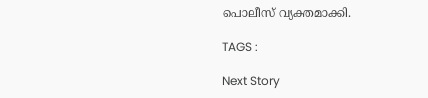പൊലീസ് വ്യക്തമാക്കി.

TAGS :

Next Story